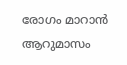രോഗം മാറാന്‍ ആറുമാസം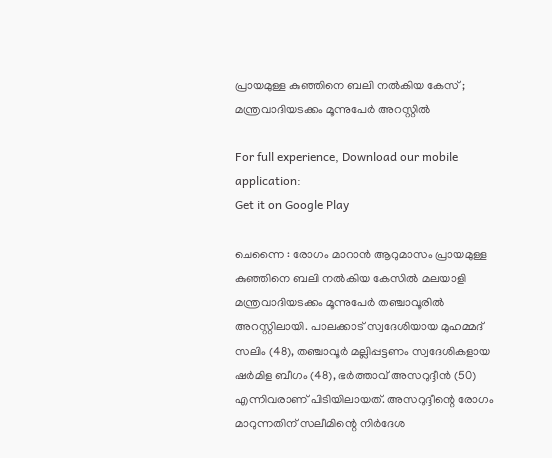പ്രായമുള്ള കുഞ്ഞിനെ ബലി നല്‍കിയ കേസ് ; മന്ത്രവാദിയടക്കം മൂന്നുപേര്‍ അറസ്റ്റില്‍

For full experience, Download our mobile application:
Get it on Google Play

ചെന്നൈ : രോഗം മാറാന്‍ ആറുമാസം പ്രായമുള്ള കുഞ്ഞിനെ ബലി നല്‍കിയ കേസില്‍ മലയാളി മന്ത്രവാദിയടക്കം മൂന്നുപേര്‍ തഞ്ചാവൂരില്‍ അറസ്റ്റിലായി. പാലക്കാട് സ്വദേശിയായ മുഹമ്മദ് സലിം (48), തഞ്ചാവൂര്‍ മല്ലിപ്പട്ടണം സ്വദേശികളായ ഷര്‍മിള ബീഗം (48), ഭര്‍ത്താവ് അസറുദ്ദീന്‍ (50) എന്നിവരാണ് പിടിയിലായത്. അസറുദ്ദീന്റെ രോഗം മാറുന്നതിന് സലീമിന്റെ നിര്‍ദേശ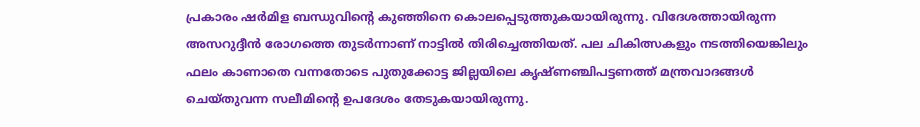പ്രകാരം ഷര്‍മിള ബന്ധുവിന്റെ കുഞ്ഞിനെ കൊലപ്പെടുത്തുകയായിരുന്നു. വിദേശത്തായിരുന്ന അസറുദ്ദീന്‍ രോഗത്തെ തുടര്‍ന്നാണ് നാട്ടില്‍ തിരിച്ചെത്തിയത്. പല ചികിത്സകളും നടത്തിയെങ്കിലും ഫലം കാണാതെ വന്നതോടെ പുതുക്കോട്ട ജില്ലയിലെ കൃഷ്ണഞ്ചിപട്ടണത്ത് മന്ത്രവാദങ്ങള്‍ ചെയ്തുവന്ന സലീമിന്റെ ഉപദേശം തേടുകയായിരുന്നു.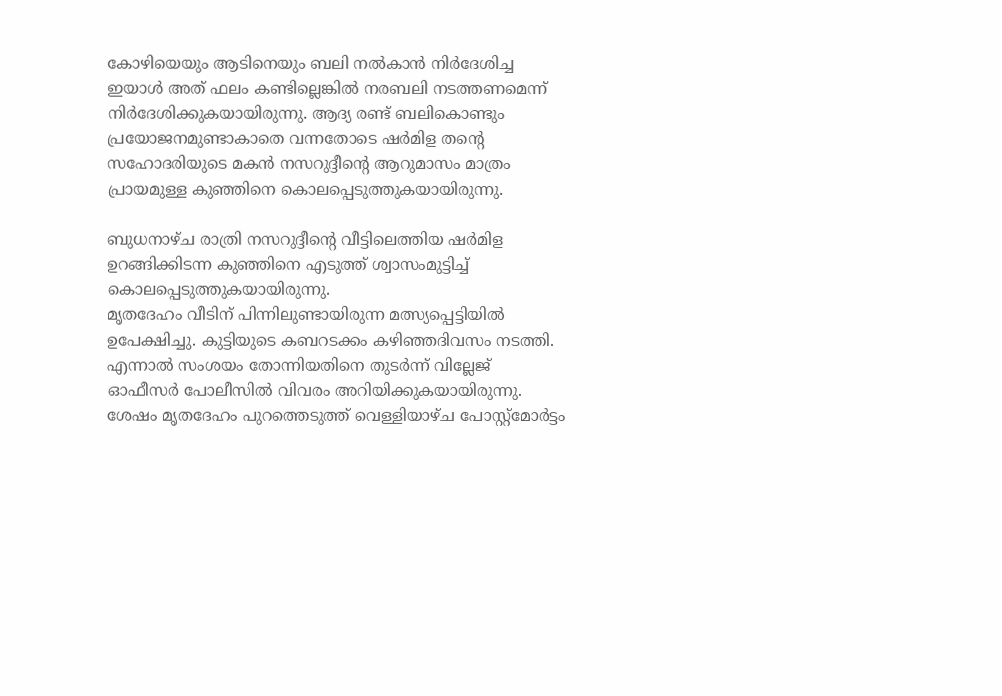കോഴിയെയും ആടിനെയും ബലി നല്‍കാന്‍ നിര്‍ദേശിച്ച ഇയാള്‍ അത് ഫലം കണ്ടില്ലെങ്കില്‍ നരബലി നടത്തണമെന്ന് നിര്‍ദേശിക്കുകയായിരുന്നു. ആദ്യ രണ്ട് ബലികൊണ്ടും പ്രയോജനമുണ്ടാകാതെ വന്നതോടെ ഷര്‍മിള തന്റെ സഹോദരിയുടെ മകന്‍ നസറുദ്ദീന്റെ ആറുമാസം മാത്രം പ്രായമുള്ള കുഞ്ഞിനെ കൊലപ്പെടുത്തുകയായിരുന്നു.

ബുധനാഴ്ച രാത്രി നസറുദ്ദീന്റെ വീട്ടിലെത്തിയ ഷര്‍മിള ഉറങ്ങിക്കിടന്ന കുഞ്ഞിനെ എടുത്ത് ശ്വാസംമുട്ടിച്ച്‌ കൊലപ്പെടുത്തുകയായിരുന്നു.
മൃതദേഹം വീടിന് പിന്നിലുണ്ടായിരുന്ന മത്സ്യപ്പെട്ടിയില്‍ ഉപേക്ഷിച്ചു. കുട്ടിയുടെ കബറടക്കം കഴിഞ്ഞദിവസം നടത്തി. എന്നാല്‍ സംശയം തോന്നിയതിനെ തുടര്‍ന്ന് വില്ലേജ് ഓഫീസര്‍ പോലീസില്‍ വിവരം അറിയിക്കുകയായിരുന്നു. ശേഷം മൃതദേഹം പുറത്തെടുത്ത് വെള്ളിയാഴ്ച പോസ്റ്റ്‌മോര്‍ട്ടം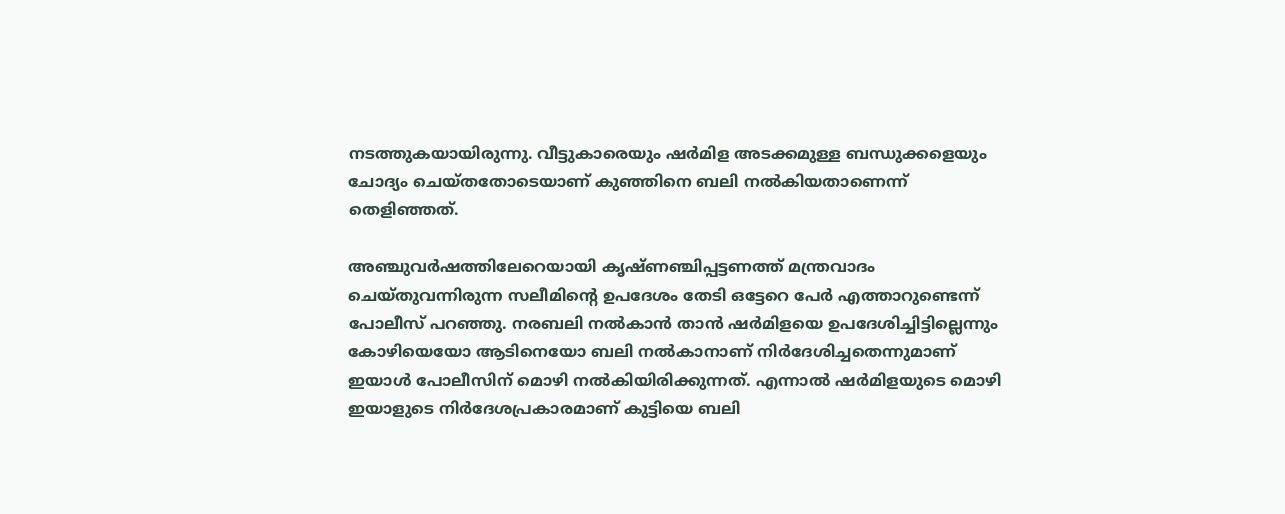നടത്തുകയായിരുന്നു. വീട്ടുകാരെയും ഷര്‍മിള അടക്കമുള്ള ബന്ധുക്കളെയും ചോദ്യം ചെയ്തതോടെയാണ് കുഞ്ഞിനെ ബലി നല്‍കിയതാണെന്ന് തെളിഞ്ഞത്.

അഞ്ചുവര്‍ഷത്തിലേറെയായി കൃഷ്ണഞ്ചിപ്പട്ടണത്ത് മന്ത്രവാദം ചെയ്തുവന്നിരുന്ന സലീമിന്റെ ഉപദേശം തേടി ഒട്ടേറെ പേര്‍ എത്താറുണ്ടെന്ന് പോലീസ് പറഞ്ഞു. നരബലി നല്‍കാന്‍ താന്‍ ഷര്‍മിളയെ ഉപദേശിച്ചിട്ടില്ലെന്നും കോഴിയെയോ ആടിനെയോ ബലി നല്‍കാനാണ് നിര്‍ദേശിച്ചതെന്നുമാണ് ഇയാള്‍ പോലീസിന് മൊഴി നല്‍കിയിരിക്കുന്നത്. എന്നാല്‍ ഷര്‍മിളയുടെ മൊഴി ഇയാളുടെ നിര്‍ദേശപ്രകാരമാണ് കുട്ടിയെ ബലി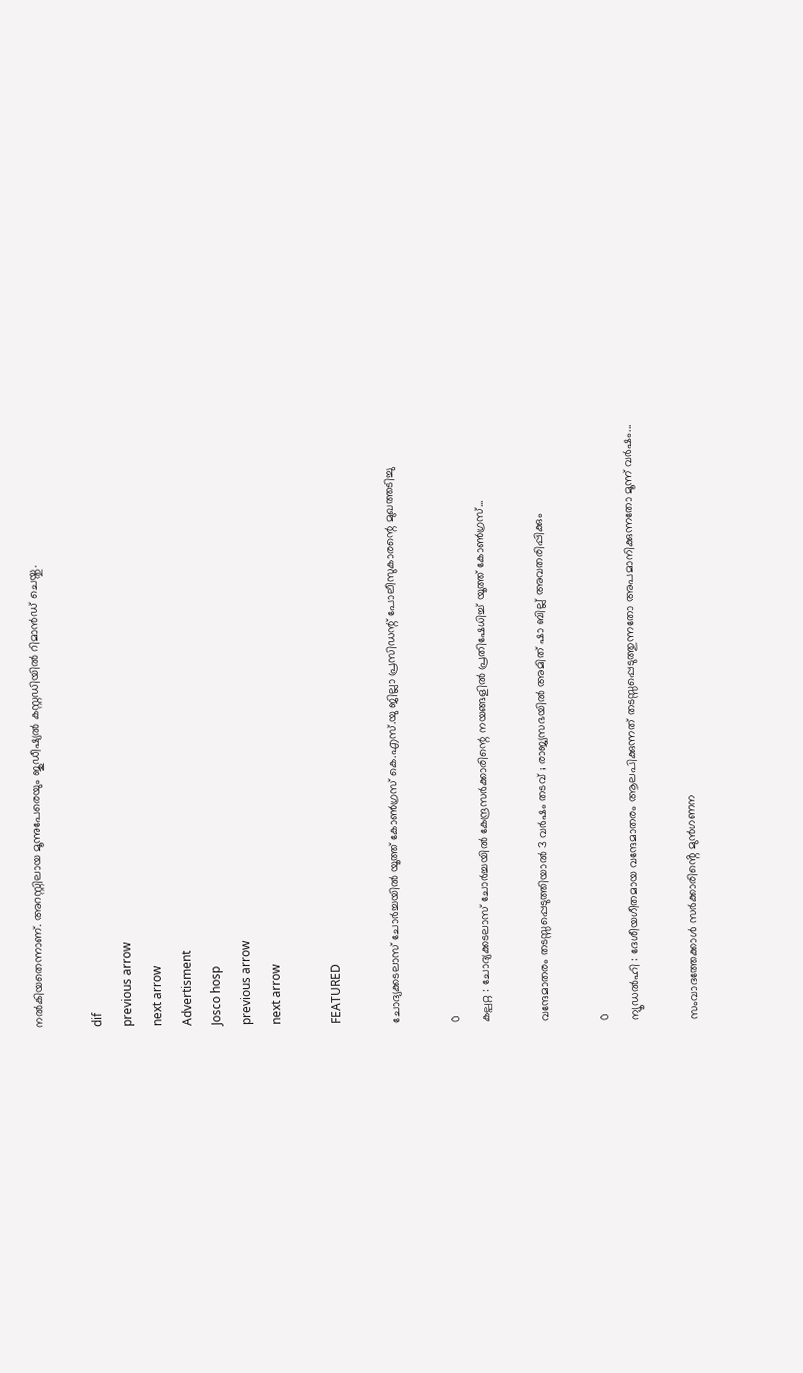നല്‍കിയതെന്നാണ്. അറസ്റ്റിലായ മൂന്നുപേരെയും ജുഡീഷ്യല്‍ കസ്റ്റഡിയില്‍ റിമാന്‍ഡ് ചെയ്തു.

dif
previous arrow
next arrow
Advertisment
Josco hosp
previous arrow
next arrow

FEATURED

ചോദ്യക്കടലാസ് ചോർച്ചയിൽ യൂത്ത് കോൺഗ്രസ് കെ.എസ്.യു ജില്ലാ പ്രസിഡന്റ് പോലീസുകാരന്റെ മുഖത്തടിച്ചു

0
കല്പറ്റ : ചോദ്യക്കടലാസ് ചോർച്ചയിൽ കേന്ദ്രസർക്കാരിന്റെ നയങ്ങളിൽ പ്രതിഷേധിച്ച് യൂത്ത് കോൺഗ്രസ്...

വന്ദേമാതരം തടസ്സപ്പെടുത്തിയാൽ 3 വർഷം തടവ് ; രാജ്യസഭയിൽ അമിത് ഷാ ബില്ല് അവതരിപ്പിക്കും

0
ന്യൂഡൽഹി : ദേശീയഗീതമായ വന്ദേമാതരം ആലപിക്കുന്നത് തടസ്സപ്പെടുത്തുന്നതോ അപമാനിക്കുന്നതോ മൂന്ന് വർഷം...

സംവാദത്തേക്കാൾ സർക്കാരിൻ്റെ മുൻഗണന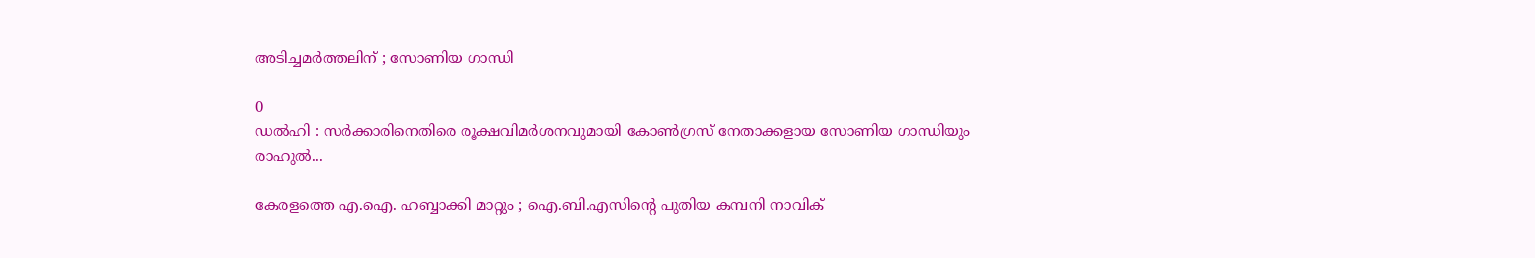അടിച്ചമർത്തലിന് ; സോണിയ ഗാന്ധി

0
ഡൽഹി : സർക്കാരിനെതിരെ രൂക്ഷവിമർശനവുമായി കോൺഗ്രസ് നേതാക്കളായ സോണിയ ഗാന്ധിയും രാഹുൽ...

കേരളത്തെ എ.ഐ. ഹബ്ബാക്കി മാറ്റും ; ഐ.ബി.എസിന്റെ പുതിയ കമ്പനി നാവിക്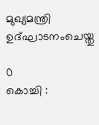മുഖ്യമന്ത്രി ഉദ്ഘാടനംചെയ്തു

0
കൊച്ചി :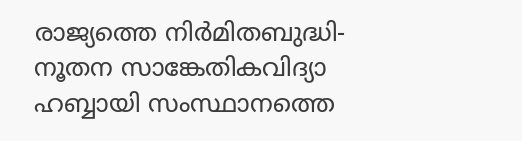രാജ്യത്തെ നിർമിതബുദ്ധി-നൂതന സാങ്കേതികവിദ്യാ ഹബ്ബായി സംസ്ഥാനത്തെ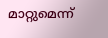മാറ്റുമെന്ന്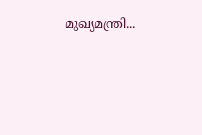മുഖ്യമന്ത്രി...